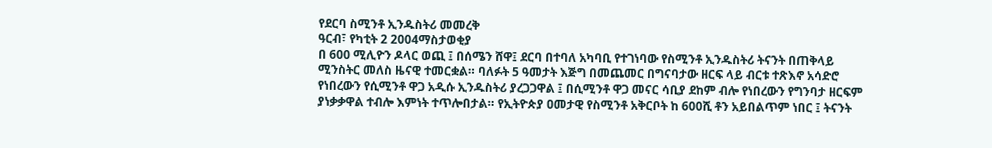የደርባ ስሚንቶ ኢንዱስትሪ መመረቅ
ዓርብ፣ የካቲት 2 2004ማስታወቂያ
በ 600 ሚሊዮን ዶላር ወጪ ፤ በሰሜን ሸዋ፤ ደርባ በተባለ አካባቢ የተገነባው የስሚንቶ ኢንዱስትሪ ትናንት በጠቅላይ ሚንስትር መለስ ዜናዊ ተመርቋል። ባለፉት 5 ዓመታት እጅግ በመጨመር በግናባታው ዘርፍ ላይ ብርቱ ተጽእኖ አሳድሮ የነበረውን የሲሚንቶ ዋጋ አዲሱ ኢንዱስትሪ ያረጋጋዋል ፤ በሲሚንቶ ዋጋ መናር ሳቢያ ደከም ብሎ የነበረውን የግንባታ ዘርፍም ያነቃቃዋል ተብሎ እምነት ተጥሎበታል። የኢትዮጵያ ዐመታዊ የስሚንቶ አቅርቦት ከ 600ሺ ቶን አይበልጥም ነበር ፤ ትናንት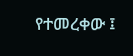የተመረቀው ፤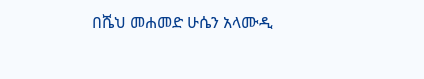በሼህ መሐመድ ሁሴን አላሙዲ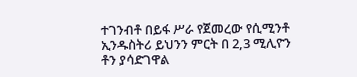ተገንብቶ በይፋ ሥራ የጀመረው የሲሚንቶ ኢንዱስትሪ ይህንን ምርት በ 2,3 ሚሊዮን ቶን ያሳድገዋል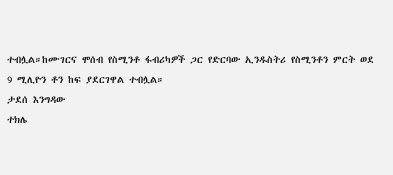ተብሏል።ከሙገርና ሞሰብ የስሚንቶ ፋብሪካዎች ጋር የድርባው ኢንዱስትሪ የስሚንቶን ምርት ወደ 9 ሚሊዮን ቶን ከፍ ያደርገዋል ተብሏል።
ታደሰ እንግዳው
ተክሌ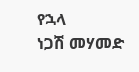የኋላ
ነጋሽ መሃመድ